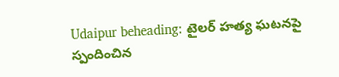Udaipur beheading: టైలర్ హత్య ఘటనపై స్పందించిన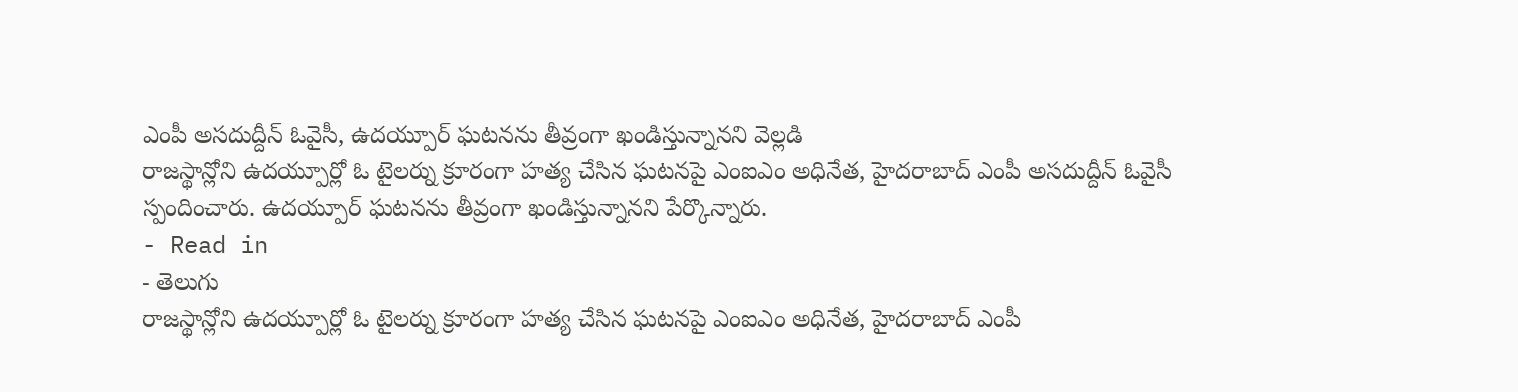ఎంపీ అసదుద్దీన్ ఓవైసీ, ఉదయ్పూర్ ఘటనను తీవ్రంగా ఖండిస్తున్నానని వెల్లడి
రాజస్థాన్లోని ఉదయ్పూర్లో ఓ టైలర్ను క్రూరంగా హత్య చేసిన ఘటనపై ఎంఐఎం అధినేత, హైదరాబాద్ ఎంపీ అసదుద్దీన్ ఓవైసీ స్పందించారు. ఉదయ్పూర్ ఘటనను తీవ్రంగా ఖండిస్తున్నానని పేర్కొన్నారు.
- Read in
- తెలుగు
రాజస్థాన్లోని ఉదయ్పూర్లో ఓ టైలర్ను క్రూరంగా హత్య చేసిన ఘటనపై ఎంఐఎం అధినేత, హైదరాబాద్ ఎంపీ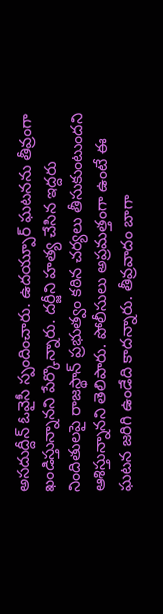అసదుద్దీన్ ఓవైసీ స్పందించారు. ఉదయ్పూర్ ఘటనను తీవ్రంగా ఖండిస్తున్నానని పేర్కొన్నారు. దర్జీని హత్య చేసిన ఇద్దరు నిందితులపై రాజస్థాన్ ప్రభుత్వం కఠిన చర్యలు తీసుకుంటుందని ఆశిస్తున్నానని తెలిపారు. పోలీసులు అప్రమత్తంగా ఉంటే ఈ ఘటన జరిగి ఉండేది కాదన్నారు. తీవ్రవాదం బాగా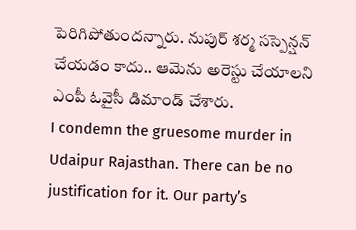పెరిగిపోతుందన్నారు. నుపుర్ శర్మ సస్పెన్షన్ చేయడం కాదు.. ఆమెను అరెస్టు చేయాలని ఎంపీ ఓవైసీ డిమాండ్ చేశారు.
I condemn the gruesome murder in Udaipur Rajasthan. There can be no justification for it. Our party’s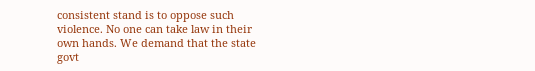consistent stand is to oppose such violence. No one can take law in their own hands. We demand that the state govt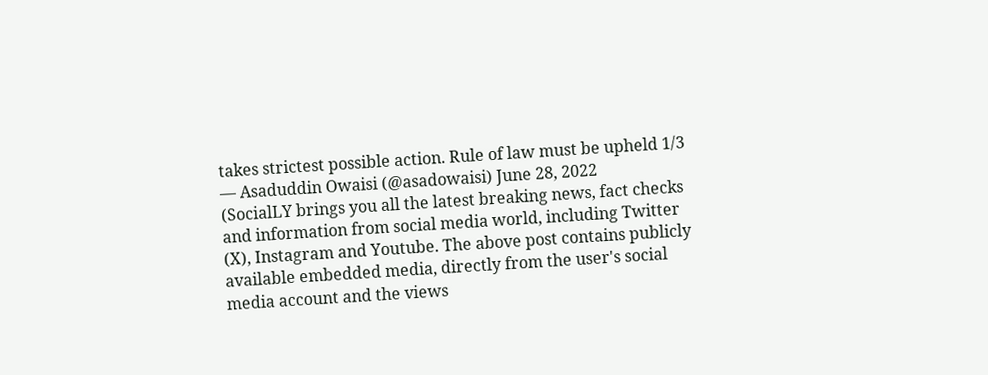takes strictest possible action. Rule of law must be upheld 1/3
— Asaduddin Owaisi (@asadowaisi) June 28, 2022
(SocialLY brings you all the latest breaking news, fact checks and information from social media world, including Twitter (X), Instagram and Youtube. The above post contains publicly available embedded media, directly from the user's social media account and the views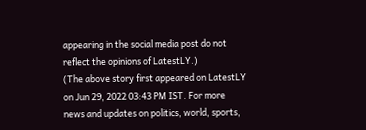appearing in the social media post do not reflect the opinions of LatestLY.)
(The above story first appeared on LatestLY on Jun 29, 2022 03:43 PM IST. For more news and updates on politics, world, sports,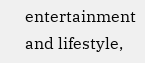entertainment and lifestyle,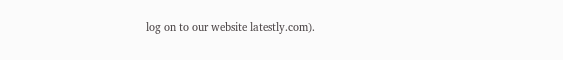log on to our website latestly.com).